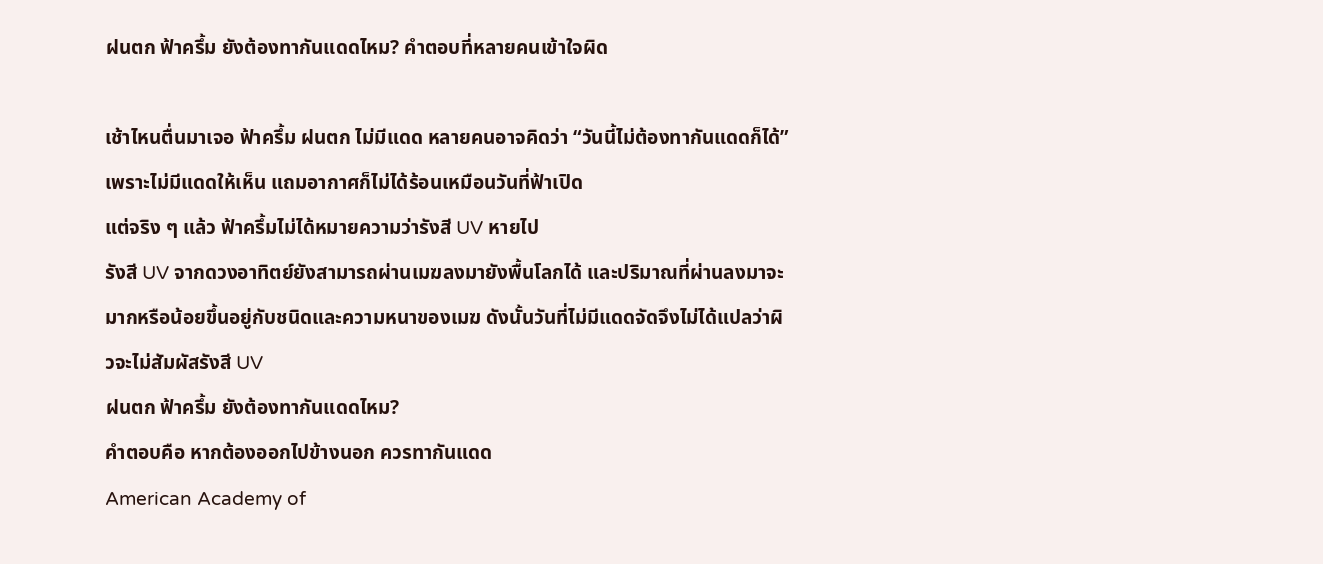ฝนตก ฟ้าครึ้ม ยังต้องทากันแดดไหม? คำตอบที่หลายคนเข้าใจผิด

เช้าไหนตื่นมาเจอ ฟ้าครึ้ม ฝนตก ไม่มีแดด หลายคนอาจคิดว่า “วันนี้ไม่ต้องทากันแดดก็ได้” เพราะไม่มีแดดให้เห็น แถมอากาศก็ไม่ได้ร้อนเหมือนวันที่ฟ้าเปิด
แต่จริง ๆ แล้ว ฟ้าครึ้มไม่ได้หมายความว่ารังสี UV หายไป
รังสี UV จากดวงอาทิตย์ยังสามารถผ่านเมฆลงมายังพื้นโลกได้ และปริมาณที่ผ่านลงมาจะมากหรือน้อยขึ้นอยู่กับชนิดและความหนาของเมฆ ดังนั้นวันที่ไม่มีแดดจัดจึงไม่ได้แปลว่าผิวจะไม่สัมผัสรังสี UV
ฝนตก ฟ้าครึ้ม ยังต้องทากันแดดไหม?
คำตอบคือ หากต้องออกไปข้างนอก ควรทากันแดด
American Academy of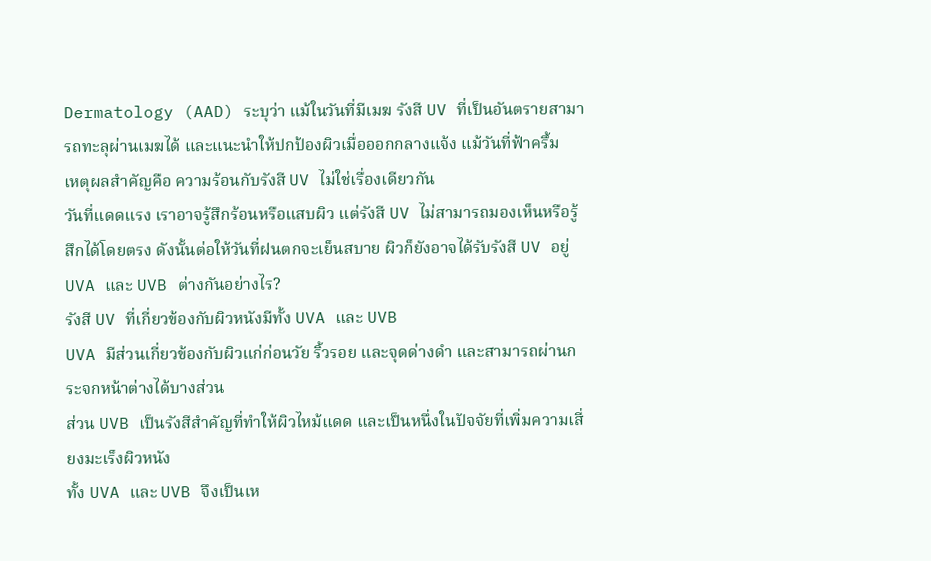Dermatology (AAD) ระบุว่า แม้ในวันที่มีเมฆ รังสี UV ที่เป็นอันตรายสามารถทะลุผ่านเมฆได้ และแนะนำให้ปกป้องผิวเมื่อออกกลางแจ้ง แม้วันที่ฟ้าครึ้ม
เหตุผลสำคัญคือ ความร้อนกับรังสี UV ไม่ใช่เรื่องเดียวกัน
วันที่แดดแรง เราอาจรู้สึกร้อนหรือแสบผิว แต่รังสี UV ไม่สามารถมองเห็นหรือรู้สึกได้โดยตรง ดังนั้นต่อให้วันที่ฝนตกจะเย็นสบาย ผิวก็ยังอาจได้รับรังสี UV อยู่
UVA และ UVB ต่างกันอย่างไร?
รังสี UV ที่เกี่ยวข้องกับผิวหนังมีทั้ง UVA และ UVB
UVA มีส่วนเกี่ยวข้องกับผิวแก่ก่อนวัย ริ้วรอย และจุดด่างดำ และสามารถผ่านกระจกหน้าต่างได้บางส่วน
ส่วน UVB เป็นรังสีสำคัญที่ทำให้ผิวไหม้แดด และเป็นหนึ่งในปัจจัยที่เพิ่มความเสี่ยงมะเร็งผิวหนัง
ทั้ง UVA และ UVB จึงเป็นเห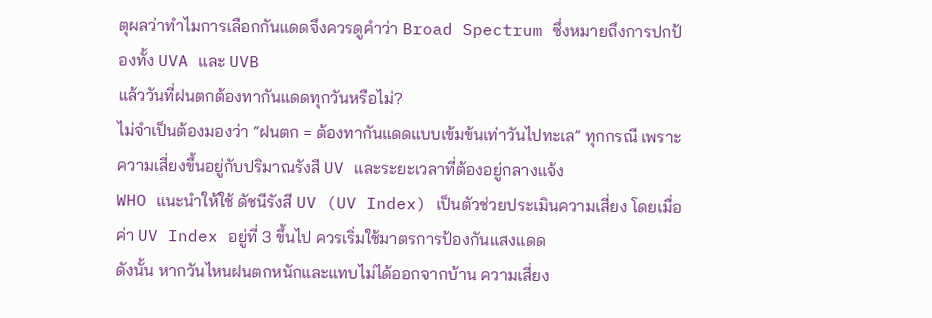ตุผลว่าทำไมการเลือกกันแดดจึงควรดูคำว่า Broad Spectrum ซึ่งหมายถึงการปกป้องทั้ง UVA และ UVB
แล้ววันที่ฝนตกต้องทากันแดดทุกวันหรือไม่?
ไม่จำเป็นต้องมองว่า “ฝนตก = ต้องทากันแดดแบบเข้มข้นเท่าวันไปทะเล” ทุกกรณี เพราะความเสี่ยงขึ้นอยู่กับปริมาณรังสี UV และระยะเวลาที่ต้องอยู่กลางแจ้ง
WHO แนะนำให้ใช้ ดัชนีรังสี UV (UV Index) เป็นตัวช่วยประเมินความเสี่ยง โดยเมื่อค่า UV Index อยู่ที่ 3 ขึ้นไป ควรเริ่มใช้มาตรการป้องกันแสงแดด
ดังนั้น หากวันไหนฝนตกหนักและแทบไม่ได้ออกจากบ้าน ความเสี่ยง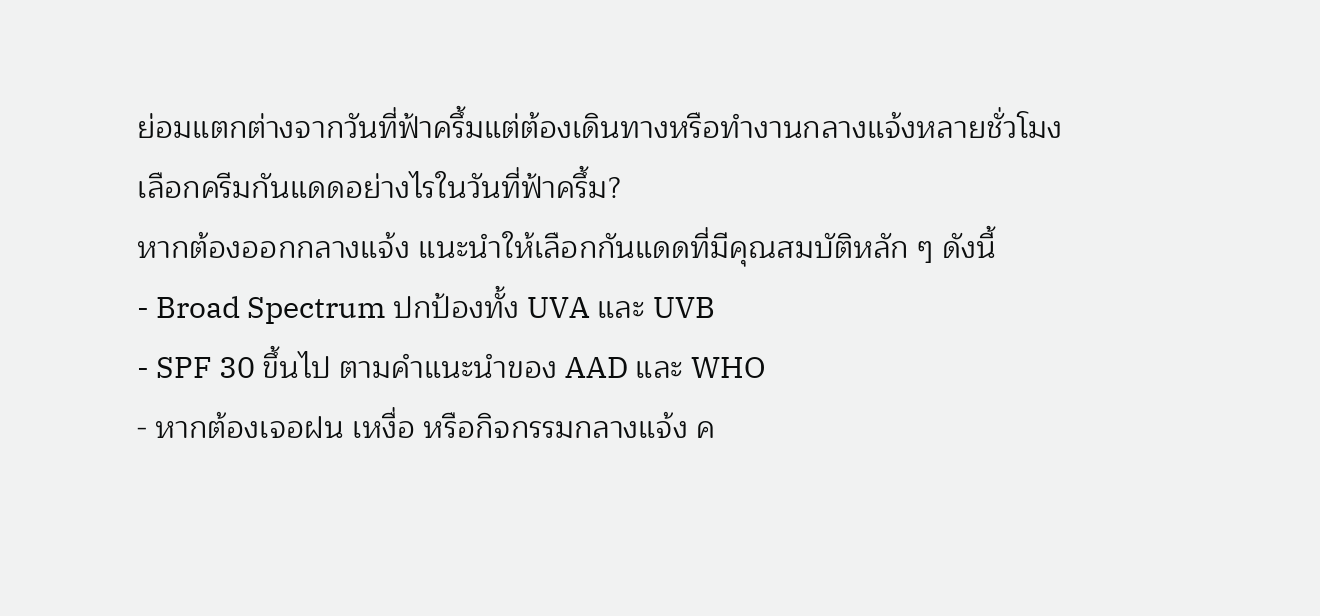ย่อมแตกต่างจากวันที่ฟ้าครึ้มแต่ต้องเดินทางหรือทำงานกลางแจ้งหลายชั่วโมง
เลือกครีมกันแดดอย่างไรในวันที่ฟ้าครึ้ม?
หากต้องออกกลางแจ้ง แนะนำให้เลือกกันแดดที่มีคุณสมบัติหลัก ๆ ดังนี้
- Broad Spectrum ปกป้องทั้ง UVA และ UVB
- SPF 30 ขึ้นไป ตามคำแนะนำของ AAD และ WHO
- หากต้องเจอฝน เหงื่อ หรือกิจกรรมกลางแจ้ง ค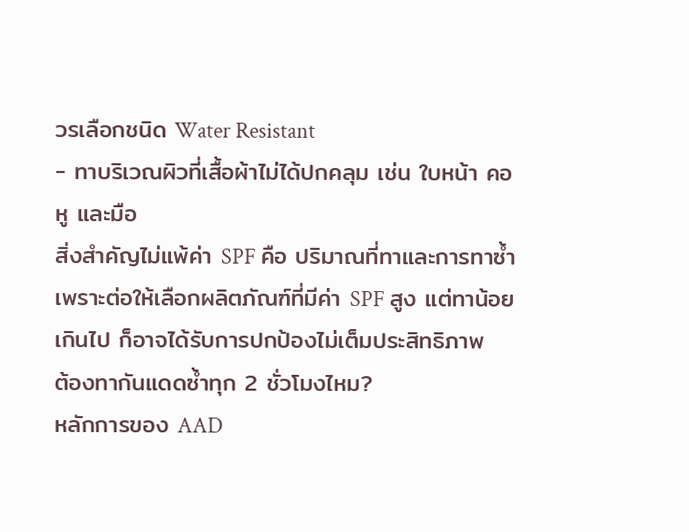วรเลือกชนิด Water Resistant
- ทาบริเวณผิวที่เสื้อผ้าไม่ได้ปกคลุม เช่น ใบหน้า คอ หู และมือ
สิ่งสำคัญไม่แพ้ค่า SPF คือ ปริมาณที่ทาและการทาซ้ำ เพราะต่อให้เลือกผลิตภัณฑ์ที่มีค่า SPF สูง แต่ทาน้อยเกินไป ก็อาจได้รับการปกป้องไม่เต็มประสิทธิภาพ
ต้องทากันแดดซ้ำทุก 2 ชั่วโมงไหม?
หลักการของ AAD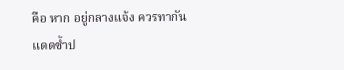คือ หาก อยู่กลางแจ้ง ควรทากันแดดซ้ำป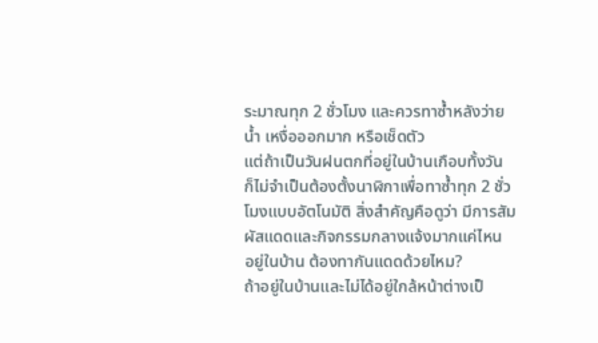ระมาณทุก 2 ชั่วโมง และควรทาซ้ำหลังว่ายน้ำ เหงื่อออกมาก หรือเช็ดตัว
แต่ถ้าเป็นวันฝนตกที่อยู่ในบ้านเกือบทั้งวัน ก็ไม่จำเป็นต้องตั้งนาฬิกาเพื่อทาซ้ำทุก 2 ชั่วโมงแบบอัตโนมัติ สิ่งสำคัญคือดูว่า มีการสัมผัสแดดและกิจกรรมกลางแจ้งมากแค่ไหน
อยู่ในบ้าน ต้องทากันแดดด้วยไหม?
ถ้าอยู่ในบ้านและไม่ได้อยู่ใกล้หน้าต่างเป็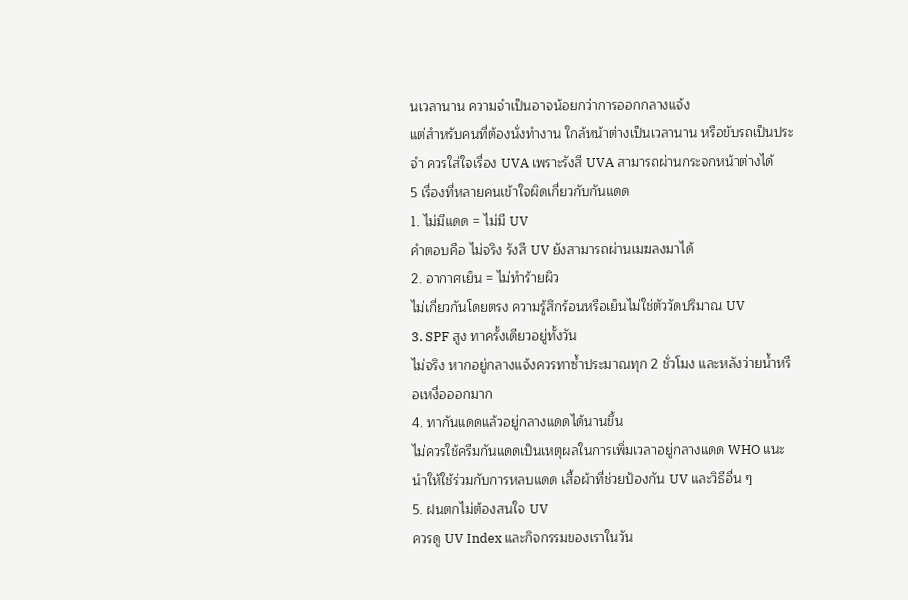นเวลานาน ความจำเป็นอาจน้อยกว่าการออกกลางแจ้ง
แต่สำหรับคนที่ต้องนั่งทำงาน ใกล้หน้าต่างเป็นเวลานาน หรือขับรถเป็นประจำ ควรใส่ใจเรื่อง UVA เพราะรังสี UVA สามารถผ่านกระจกหน้าต่างได้
5 เรื่องที่หลายคนเข้าใจผิดเกี่ยวกับกันแดด
1. ไม่มีแดด = ไม่มี UV
คำตอบคือ ไม่จริง รังสี UV ยังสามารถผ่านเมฆลงมาได้
2. อากาศเย็น = ไม่ทำร้ายผิว
ไม่เกี่ยวกันโดยตรง ความรู้สึกร้อนหรือเย็นไม่ใช่ตัววัดปริมาณ UV
3. SPF สูง ทาครั้งเดียวอยู่ทั้งวัน
ไม่จริง หากอยู่กลางแจ้งควรทาซ้ำประมาณทุก 2 ชั่วโมง และหลังว่ายน้ำหรือเหงื่อออกมาก
4. ทากันแดดแล้วอยู่กลางแดดได้นานขึ้น
ไม่ควรใช้ครีมกันแดดเป็นเหตุผลในการเพิ่มเวลาอยู่กลางแดด WHO แนะนำให้ใช้ร่วมกับการหลบแดด เสื้อผ้าที่ช่วยป้องกัน UV และวิธีอื่น ๆ
5. ฝนตกไม่ต้องสนใจ UV
ควรดู UV Index และกิจกรรมของเราในวัน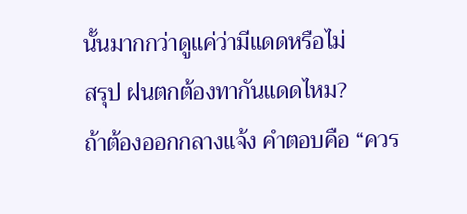นั้นมากกว่าดูแค่ว่ามีแดดหรือไม่
สรุป ฝนตกต้องทากันแดดไหม?
ถ้าต้องออกกลางแจ้ง คำตอบคือ “ควร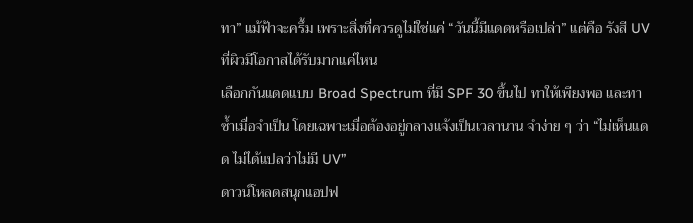ทา” แม้ฟ้าจะครึ้ม เพราะสิ่งที่ควรดูไม่ใช่แค่ “วันนี้มีแดดหรือเปล่า” แต่คือ รังสี UV ที่ผิวมีโอกาสได้รับมากแค่ไหน
เลือกกันแดดแบบ Broad Spectrum ที่มี SPF 30 ขึ้นไป ทาให้เพียงพอ และทาซ้ำเมื่อจำเป็น โดยเฉพาะเมื่อต้องอยู่กลางแจ้งเป็นเวลานาน จำง่าย ๆ ว่า “ไม่เห็นแดด ไม่ได้แปลว่าไม่มี UV”
ดาวน์โหลดสนุกแอปฟ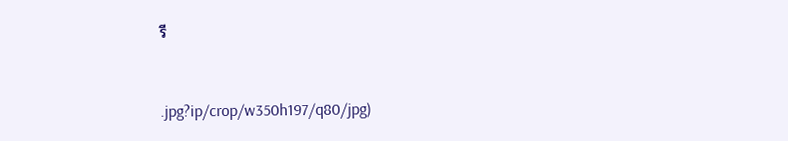รี


.jpg?ip/crop/w350h197/q80/jpg)